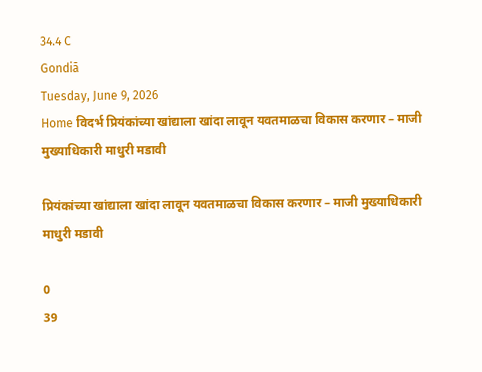34.4 C
Gondiā
Tuesday, June 9, 2026
Home विदर्भ प्रियंकांच्या खांद्याला खांदा लावून यवतमाळचा विकास करणार – माजी मुख्याधिकारी माधुरी मडावी

प्रियंकांच्या खांद्याला खांदा लावून यवतमाळचा विकास करणार – माजी मुख्याधिकारी माधुरी मडावी

0
39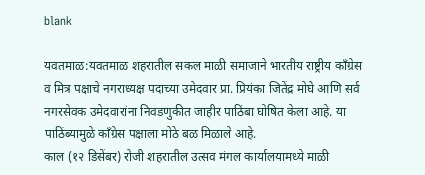blank

यवतमाळ:यवतमाळ शहरातील सकल माळी समाजाने भारतीय राष्ट्रीय काँग्रेस व मित्र पक्षाचे नगराध्यक्ष पदाच्या उमेदवार प्रा. प्रियंका जितेंद्र मोघे आणि सर्व नगरसेवक उमेदवारांना निवडणुकीत जाहीर पाठिंबा घोषित केला आहे. या पाठिंब्यामुळे काँग्रेस पक्षाला मोठे बळ मिळाले आहे.
काल (१२ डिसेंबर) रोजी शहरातील उत्सव मंगल कार्यालयामध्ये माळी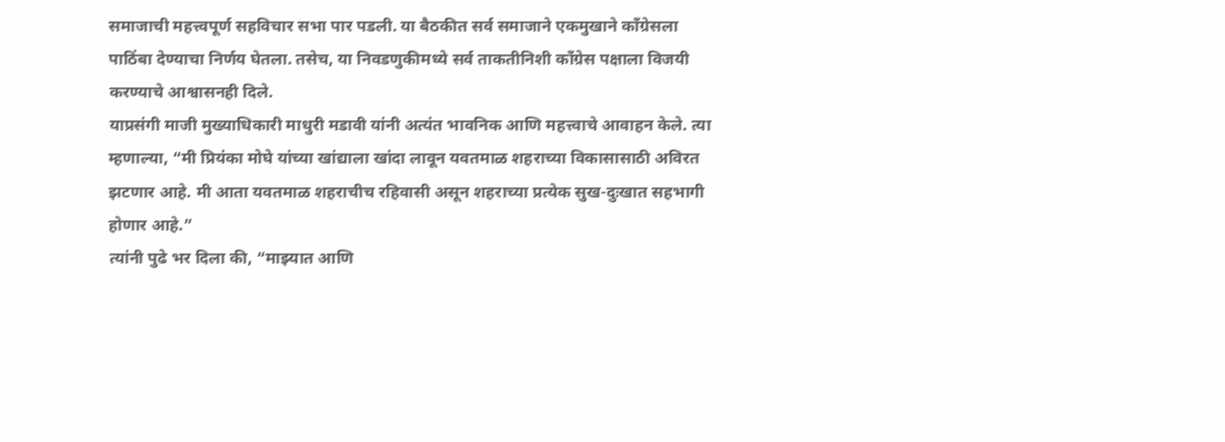समाजाची महत्त्वपूर्ण सहविचार सभा पार पडली. या बैठकीत सर्व समाजाने एकमुखाने काँग्रेसला पाठिंबा देण्याचा निर्णय घेतला. तसेच, या निवडणुकीमध्ये सर्व ताकतीनिशी काँग्रेस पक्षाला विजयी करण्याचे आश्वासनही दिले.
याप्रसंगी माजी मुख्याधिकारी माधुरी मडावी यांनी अत्यंत भावनिक आणि महत्त्वाचे आवाहन केले. त्या म्हणाल्या, “मी प्रियंका मोघे यांच्या खांद्याला खांदा लावून यवतमाळ शहराच्या विकासासाठी अविरत झटणार आहे. मी आता यवतमाळ शहराचीच रहिवासी असून शहराच्या प्रत्येक सुख-दुःखात सहभागी होणार आहे.”
त्यांनी पुढे भर दिला की, “माझ्यात आणि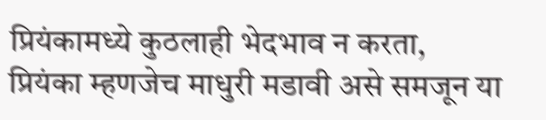प्रियंकामध्ये कुठलाही भेदभाव न करता, प्रियंका म्हणजेच माधुरी मडावी असे समजून या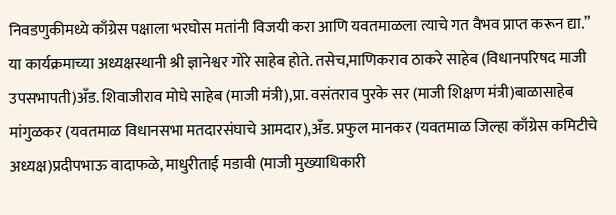निवडणुकीमध्ये काँग्रेस पक्षाला भरघोस मतांनी विजयी करा आणि यवतमाळला त्याचे गत वैभव प्राप्त करून द्या.”
या कार्यक्रमाच्या अध्यक्षस्थानी श्री ज्ञानेश्वर गोरे साहेब होते. तसेच,माणिकराव ठाकरे साहेब (विधानपरिषद माजी उपसभापती)अँड. शिवाजीराव मोघे साहेब (माजी मंत्री),प्रा. वसंतराव पुरके सर (माजी शिक्षण मंत्री)बाळासाहेब मांगुळकर (यवतमाळ विधानसभा मतदारसंघाचे आमदार),अँड. प्रफुल मानकर (यवतमाळ जिल्हा काँग्रेस कमिटीचे अध्यक्ष)प्रदीपभाऊ वादाफळे, माधुरीताई मडावी (माजी मुख्याधिकारी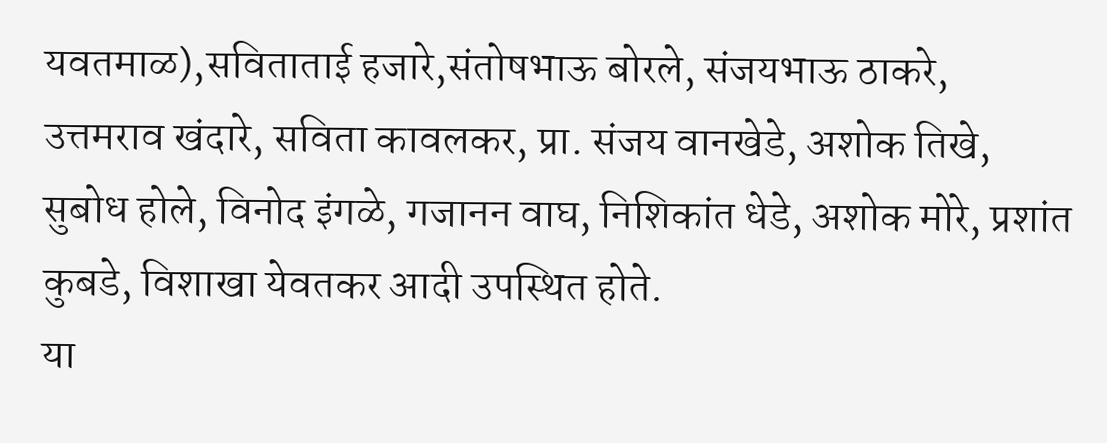यवतमाळ),सविताताई हजारे,संतोषभाऊ बोरले, संजयभाऊ ठाकरे, उत्तमराव खंदारे, सविता कावलकर, प्रा. संजय वानखेडे, अशोक तिखे, सुबोध होले, विनोद इंगळे, गजानन वाघ, निशिकांत धेडे, अशोक मोरे, प्रशांत कुबडे, विशाखा येवतकर आदी उपस्थित होते.
या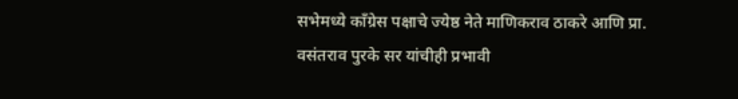सभेमध्ये काँग्रेस पक्षाचे ज्येष्ठ नेते माणिकराव ठाकरे आणि प्रा. वसंतराव पुरके सर यांचीही प्रभावी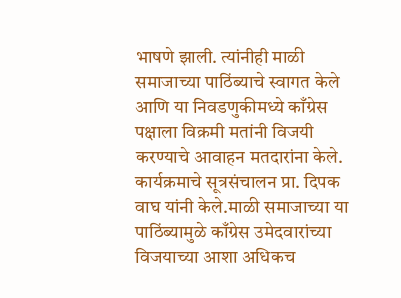भाषणे झाली. त्यांनीही माळी समाजाच्या पाठिंब्याचे स्वागत केले आणि या निवडणुकीमध्ये काँग्रेस पक्षाला विक्रमी मतांनी विजयी करण्याचे आवाहन मतदारांना केले. कार्यक्रमाचे सूत्रसंचालन प्रा. दिपक वाघ यांनी केले.माळी समाजाच्या या पाठिंब्यामुळे काँग्रेस उमेदवारांच्या विजयाच्या आशा अधिकच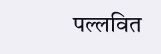पल्लवित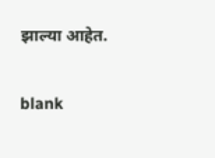झाल्या आहेत.

blank